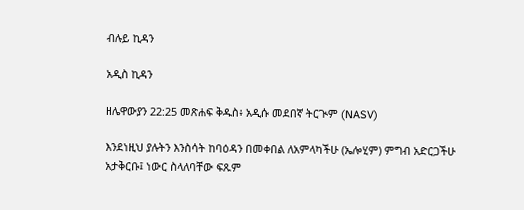ብሉይ ኪዳን

አዲስ ኪዳን

ዘሌዋውያን 22:25 መጽሐፍ ቅዱስ፥ አዲሱ መደበኛ ትርጒም (NASV)

እንደነዚህ ያሉትን እንስሳት ከባዕዳን በመቀበል ለአምላካችሁ (ኤሎሂም) ምግብ አድርጋችሁ አታቅርቡ፤ ነውር ስላለባቸው ፍጹም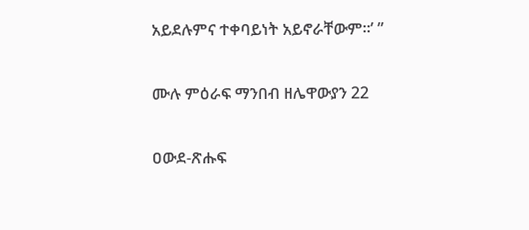አይደሉምና ተቀባይነት አይኖራቸውም።’ ”

ሙሉ ምዕራፍ ማንበብ ዘሌዋውያን 22

ዐውደ-ጽሑፍ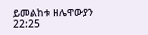ይመልከቱ ዘሌዋውያን 22:25